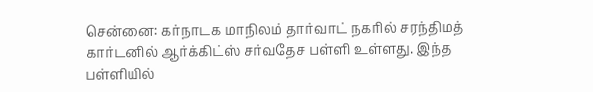சென்னை: கர்நாடக மாநிலம் தார்வாட் நகரில் சரந்திமத் கார்டனில் ஆர்க்கிட்ஸ் சர்வதேச பள்ளி உள்ளது. இந்த பள்ளியில்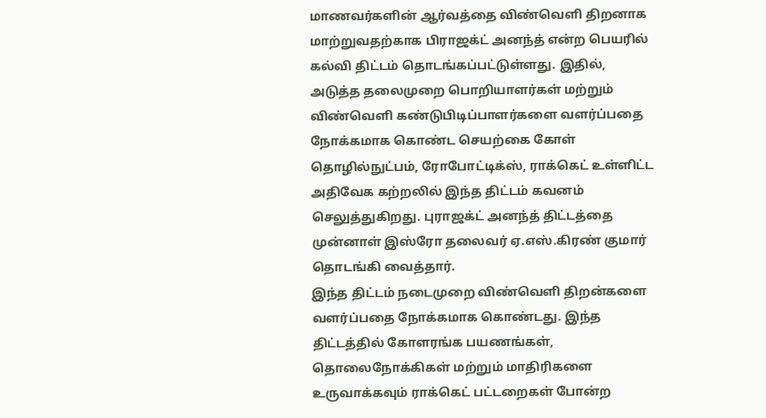மாணவர்களின் ஆர்வத்தை விண்வெளி திறனாக மாற்றுவதற்காக பிராஜக்ட் அனந்த் என்ற பெயரில் கல்வி திட்டம் தொடங்கப்பட்டுள்ளது. இதில், அடுத்த தலைமுறை பொறியாளர்கள் மற்றும் விண்வெளி கண்டுபிடிப்பாளர்களை வளர்ப்பதை நோக்கமாக கொண்ட செயற்கை கோள் தொழில்நுட்பம், ரோபோட்டிக்ஸ், ராக்கெட் உள்ளிட்ட அதிவேக கற்றலில் இந்த திட்டம் கவனம் செலுத்துகிறது. புராஜக்ட் அனந்த் திட்டத்தை முன்னாள் இஸ்ரோ தலைவர் ஏ.எஸ்.கிரண் குமார் தொடங்கி வைத்தார்.
இந்த திட்டம் நடைமுறை விண்வெளி திறன்களை வளர்ப்பதை நோக்கமாக கொண்டது. இந்த திட்டத்தில் கோளரங்க பயணங்கள், தொலைநோக்கிகள் மற்றும் மாதிரிகளை உருவாக்கவும் ராக்கெட் பட்டறைகள் போன்ற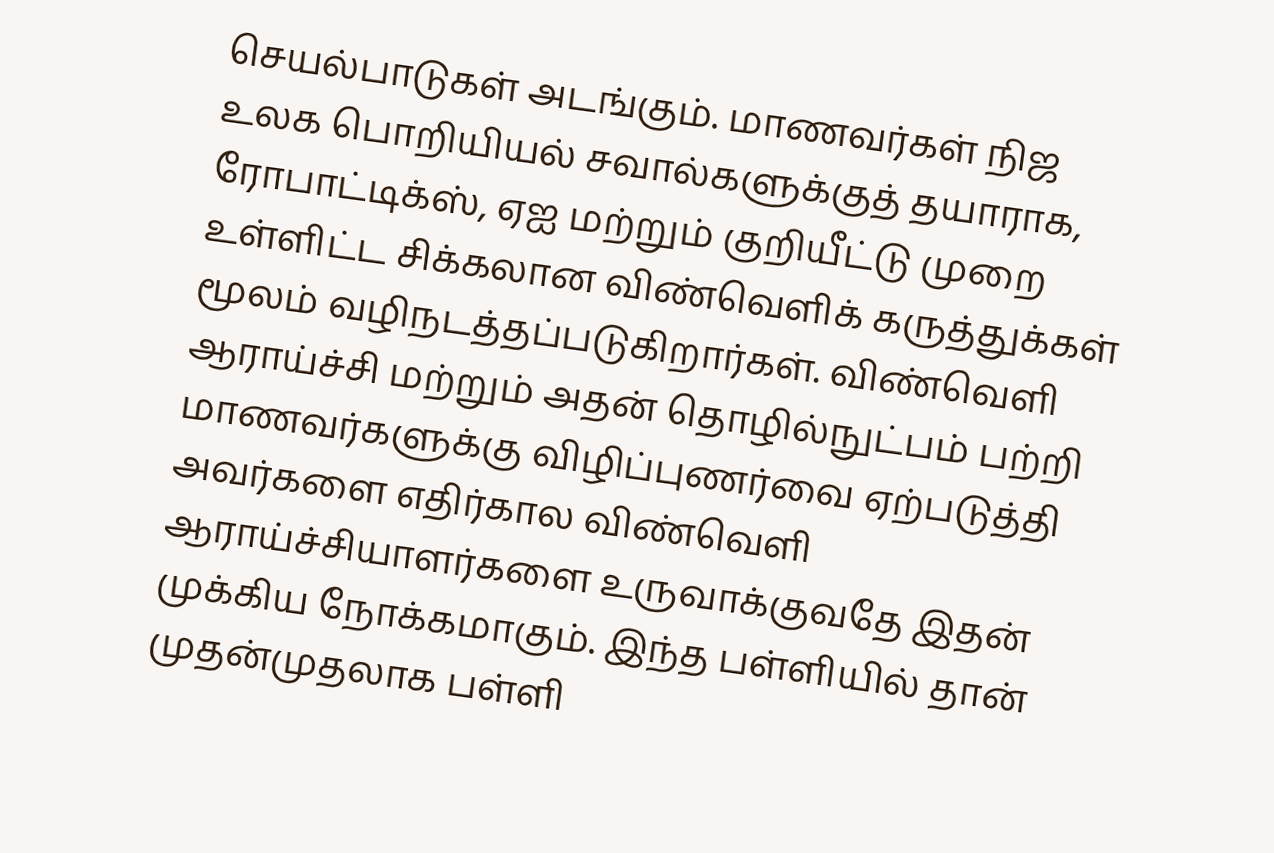செயல்பாடுகள் அடங்கும். மாணவர்கள் நிஜ உலக பொறியியல் சவால்களுக்குத் தயாராக, ரோபாட்டிக்ஸ், ஏஐ மற்றும் குறியீட்டு முறை உள்ளிட்ட சிக்கலான விண்வெளிக் கருத்துக்கள் மூலம் வழிநடத்தப்படுகிறார்கள். விண்வெளி ஆராய்ச்சி மற்றும் அதன் தொழில்நுட்பம் பற்றி மாணவர்களுக்கு விழிப்புணர்வை ஏற்படுத்தி அவர்களை எதிர்கால விண்வெளி ஆராய்ச்சியாளர்களை உருவாக்குவதே இதன் முக்கிய நோக்கமாகும். இந்த பள்ளியில் தான் முதன்முதலாக பள்ளி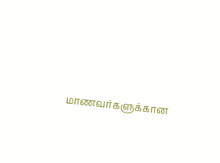மாணவர்களுக்கான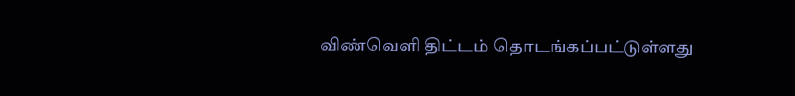விண்வெளி திட்டம் தொடங்கப்பட்டுள்ளது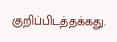குறிப்பிடத்தக்கது.